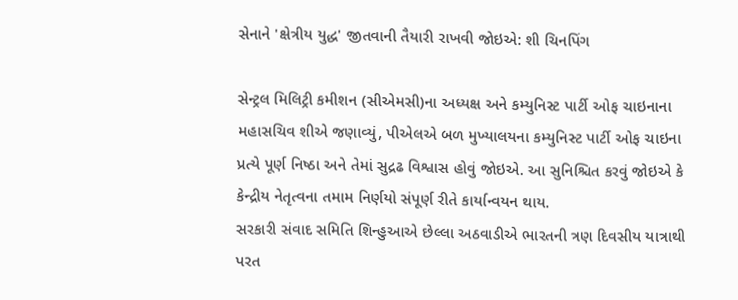સેનાને 'ક્ષેત્રીય યુદ્ધ' જીતવાની તૈયારી રાખવી જોઇએ: શી ચિનપિંગ

સેન્ટ્રલ મિલિટ્રી કમીશન (સીએમસી)ના અધ્યક્ષ અને કમ્યુનિસ્ટ પાર્ટી ઓફ ચાઇનાના મહાસચિવ શીએ જણાવ્યું, પીએલએ બળ મુખ્યાલયના કમ્યુનિસ્ટ પાર્ટી ઓફ ચાઇના પ્રત્યે પૂર્ણ નિષ્ઠા અને તેમાં સુદ્રઢ વિશ્વાસ હોવું જોઇએ. આ સુનિશ્ચિત કરવું જોઇએ કે કેન્દ્રીય નેતૃત્વના તમામ નિર્ણયો સંપૂર્ણ રીતે કાર્યાન્વયન થાય.
સરકારી સંવાદ સમિતિ શિન્હુઆએ છેલ્લા અઠવાડીએ ભારતની ત્રણ દિવસીય યાત્રાથી પરત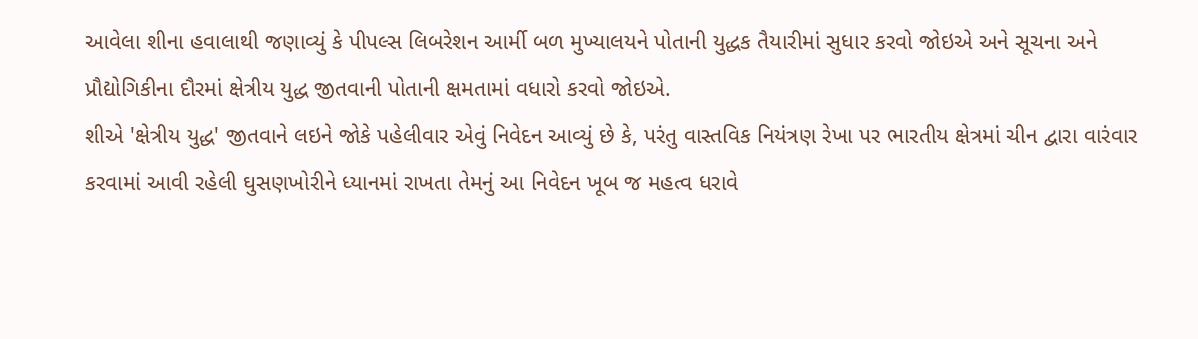આવેલા શીના હવાલાથી જણાવ્યું કે પીપલ્સ લિબરેશન આર્મી બળ મુખ્યાલયને પોતાની યુદ્ધક તૈયારીમાં સુધાર કરવો જોઇએ અને સૂચના અને પ્રૌદ્યોગિકીના દૌરમાં ક્ષેત્રીય યુદ્ધ જીતવાની પોતાની ક્ષમતામાં વધારો કરવો જોઇએ.
શીએ 'ક્ષેત્રીય યુદ્ધ' જીતવાને લઇને જોકે પહેલીવાર એવું નિવેદન આવ્યું છે કે, પરંતુ વાસ્તવિક નિયંત્રણ રેખા પર ભારતીય ક્ષેત્રમાં ચીન દ્વારા વારંવાર કરવામાં આવી રહેલી ઘુસણખોરીને ધ્યાનમાં રાખતા તેમનું આ નિવેદન ખૂબ જ મહત્વ ધરાવે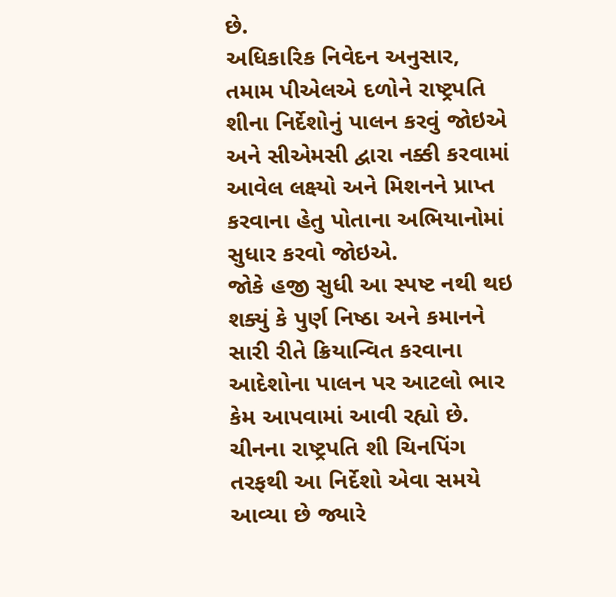છે.
અધિકારિક નિવેદન અનુસાર, તમામ પીએલએ દળોને રાષ્ટ્રપતિ શીના નિર્દેશોનું પાલન કરવું જોઇએ અને સીએમસી દ્વારા નક્કી કરવામાં આવેલ લક્ષ્યો અને મિશનને પ્રાપ્ત કરવાના હેતુ પોતાના અભિયાનોમાં સુધાર કરવો જોઇએ.
જોકે હજી સુધી આ સ્પષ્ટ નથી થઇ શક્યું કે પુર્ણ નિષ્ઠા અને કમાનને સારી રીતે ક્રિયાન્વિત કરવાના આદેશોના પાલન પર આટલો ભાર કેમ આપવામાં આવી રહ્યો છે.
ચીનના રાષ્ટ્રપતિ શી ચિનપિંગ તરફથી આ નિર્દેશો એવા સમયે આવ્યા છે જ્યારે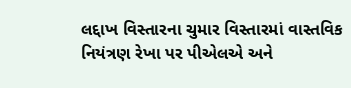લદ્દાખ વિસ્તારના ચુમાર વિસ્તારમાં વાસ્તવિક નિયંત્રણ રેખા પર પીએલએ અને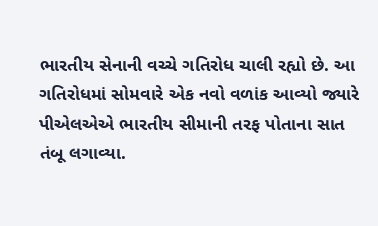ભારતીય સેનાની વચ્ચે ગતિરોધ ચાલી રહ્યો છે. આ ગતિરોધમાં સોમવારે એક નવો વળાંક આવ્યો જ્યારે પીએલએએ ભારતીય સીમાની તરફ પોતાના સાત તંબૂ લગાવ્યા.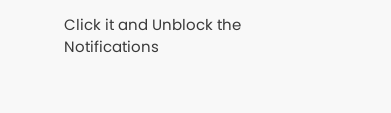Click it and Unblock the Notifications